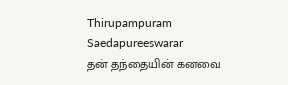Thirupampuram Saedapureeswarar
தன் தந்தையின் கனவை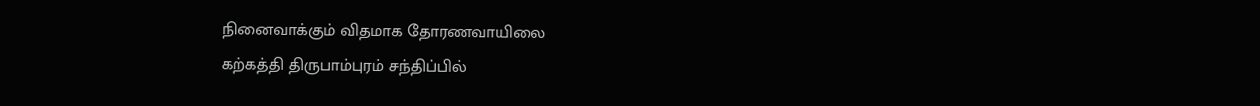நினைவாக்கும் விதமாக தோரணவாயிலை
கற்கத்தி திருபாம்புரம் சந்திப்பில்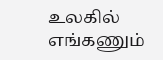உலகில் எங்கணும்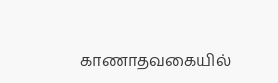காணாதவகையில்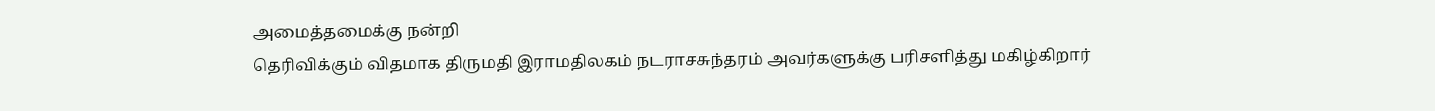அமைத்தமைக்கு நன்றி
தெரிவிக்கும் விதமாக திருமதி இராமதிலகம் நடராசசுந்தரம் அவர்களுக்கு பரிசளித்து மகிழ்கிறார்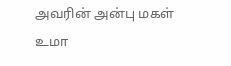அவரின் அன்பு மகள் உமா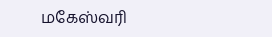மகேஸ்வரி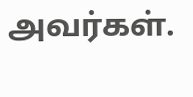அவர்கள்.